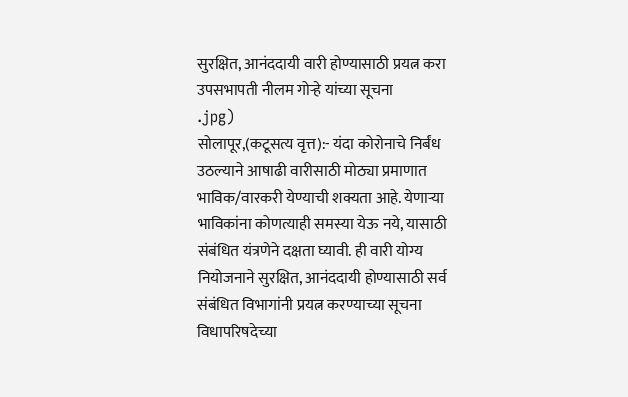सुरक्षित, आनंददायी वारी होण्यासाठी प्रयत्न करा उपसभापती नीलम गोऱ्हे यांच्या सूचना
.jpg)
सोलापूर,(कटूसत्य वृत्त):- यंदा कोरोनाचे निर्बंध उठल्याने आषाढी वारीसाठी मोठ्या प्रमाणात भाविक/वारकरी येण्याची शक्यता आहे. येणाऱ्या भाविकांना कोणत्याही समस्या येऊ नये, यासाठी संबंधित यंत्रणेने दक्षता घ्यावी. ही वारी योग्य नियोजनाने सुरक्षित, आनंददायी होण्यासाठी सर्व संबंधित विभागांनी प्रयत्न करण्याच्या सूचना विधापरिषदेच्या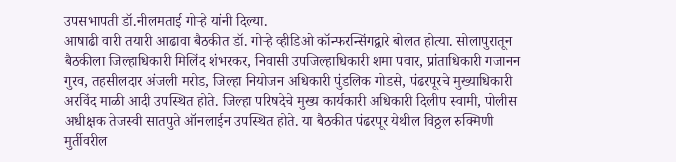उपसभापती डॉ.नीलमताई गोऱ्हे यांनी दिल्या.
आषाढी वारी तयारी आढावा बैठकीत डॉ. गोऱ्हे व्हीडिओ कॉन्फरन्सिंगद्वारे बोलत होत्या. सोलापुरातून बैठकीला जिल्हाधिकारी मिलिंद शंभरकर, निवासी उपजिल्हाधिकारी शमा पवार, प्रांताधिकारी गजानन गुरव, तहसीलदार अंजली मरोड, जिल्हा नियोजन अधिकारी पुंडलिक गोडसे, पंढरपूरचे मुख्याधिकारी अरविंद माळी आदी उपस्थित होते. जिल्हा परिषदेचे मुख्य कार्यकारी अधिकारी दिलीप स्वामी, पोलीस अधीक्षक तेजस्वी सातपुते ऑनलाईन उपस्थित होते. या बैठकीत पंढरपूर येथील विठ्ठल रुक्मिणी मुर्तीवरील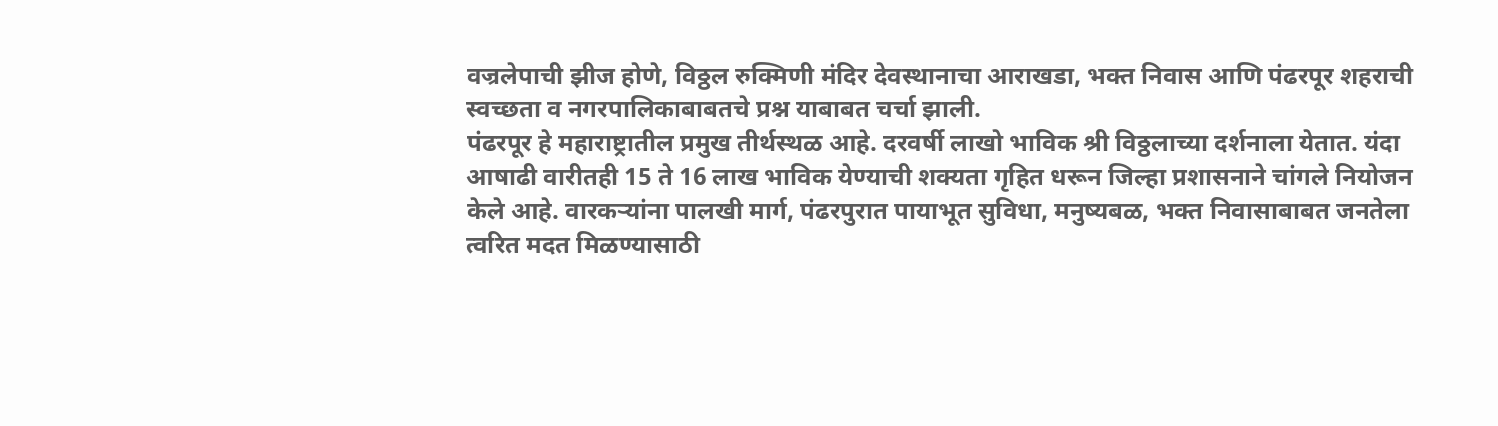वज्रलेपाची झीज होणे, विठ्ठल रुक्मिणी मंदिर देवस्थानाचा आराखडा, भक्त निवास आणि पंढरपूर शहराची स्वच्छता व नगरपालिकाबाबतचे प्रश्न याबाबत चर्चा झाली.
पंढरपूर हे महाराष्ट्रातील प्रमुख तीर्थस्थळ आहे. दरवर्षी लाखो भाविक श्री विठ्ठलाच्या दर्शनाला येतात. यंदा आषाढी वारीतही 15 ते 16 लाख भाविक येण्याची शक्यता गृहित धरून जिल्हा प्रशासनाने चांगले नियोजन केले आहे. वारकऱ्यांना पालखी मार्ग, पंढरपुरात पायाभूत सुविधा, मनुष्यबळ, भक्त निवासाबाबत जनतेला त्वरित मदत मिळण्यासाठी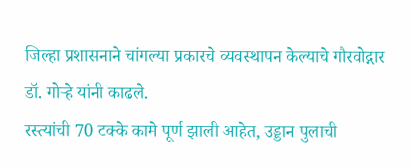जिल्हा प्रशासनाने चांगल्या प्रकारचे व्यवस्थापन केल्याचे गौरवोद्गार डॉ. गोऱ्हे यांनी काढले.
रस्त्यांची 70 टक्के कामे पूर्ण झाली आहेत, उड्डान पुलाची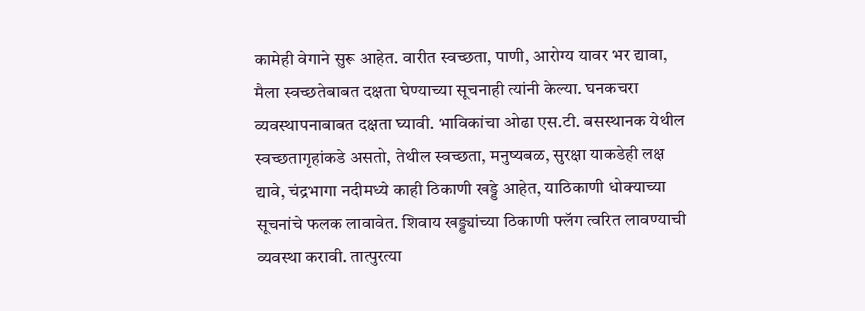कामेही वेगाने सुरू आहेत. वारीत स्वच्छता, पाणी, आरोग्य यावर भर द्यावा, मैला स्वच्छतेबाबत दक्षता घेण्याच्या सूचनाही त्यांनी केल्या. घनकचरा व्यवस्थापनाबाबत दक्षता घ्यावी. भाविकांचा ओढा एस.टी. बसस्थानक येथील स्वच्छतागृहांकडे असतो, तेथील स्वच्छता, मनुष्यबळ, सुरक्षा याकडेही लक्ष द्यावे, चंद्रभागा नदीमध्ये काही ठिकाणी खड्डे आहेत, याठिकाणी धोक्याच्या सूचनांचे फलक लावावेत. शिवाय खड्ड्यांच्या ठिकाणी फ्लॅग त्वरित लावण्याची व्यवस्था करावी. तात्पुरत्या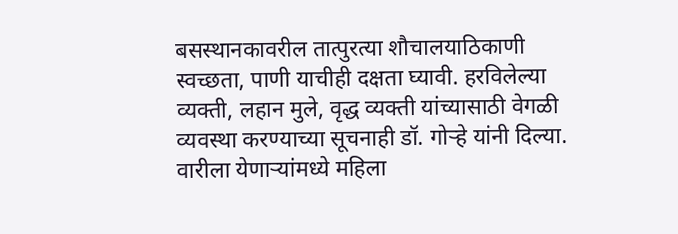बसस्थानकावरील तात्पुरत्या शौचालयाठिकाणी स्वच्छता, पाणी याचीही दक्षता घ्यावी. हरविलेल्या व्यक्ती, लहान मुले, वृद्ध व्यक्ती यांच्यासाठी वेगळी व्यवस्था करण्याच्या सूचनाही डॉ. गोऱ्हे यांनी दिल्या.
वारीला येणाऱ्यांमध्ये महिला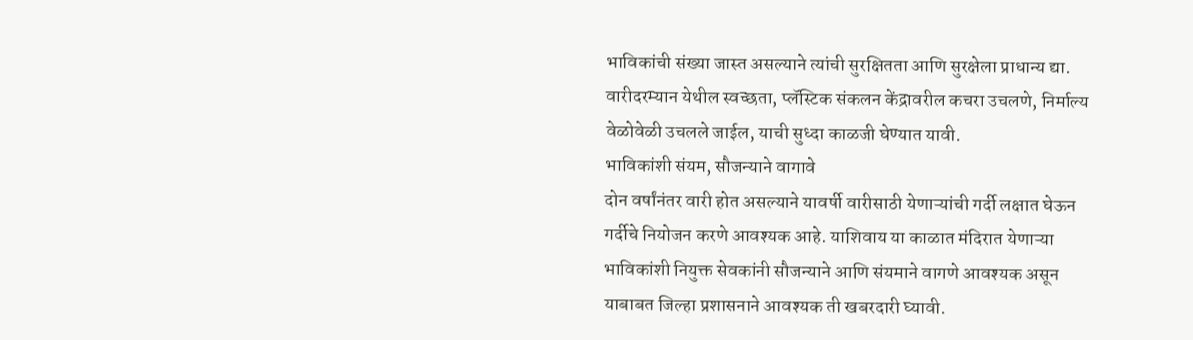भाविकांची संख्या जास्त असल्याने त्यांची सुरक्षितता आणि सुरक्षेला प्राधान्य द्या. वारीदरम्यान येथील स्वच्छता, प्लॅस्टिक संकलन केंद्रावरील कचरा उचलणे, निर्माल्य वेळोवेळी उचलले जाईल, याची सुध्दा काळजी घेण्यात यावी.
भाविकांशी संयम, सौजन्याने वागावे
दोन वर्षांनंतर वारी होत असल्याने यावर्षी वारीसाठी येणाऱ्यांची गर्दी लक्षात घेऊन गर्दीचे नियोजन करणे आवश्यक आहे. याशिवाय या काळात मंदिरात येणाऱ्या भाविकांशी नियुक्त सेवकांनी सौजन्याने आणि संयमाने वागणे आवश्यक असून याबाबत जिल्हा प्रशासनाने आवश्यक ती खबरदारी घ्यावी.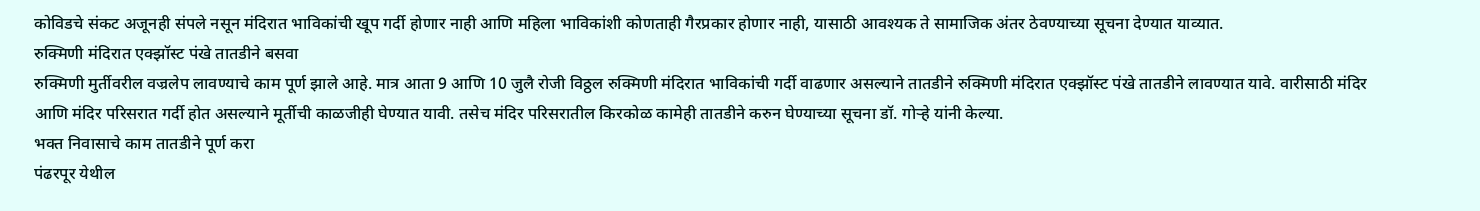कोविडचे संकट अजूनही संपले नसून मंदिरात भाविकांची खूप गर्दी होणार नाही आणि महिला भाविकांशी कोणताही गैरप्रकार होणार नाही, यासाठी आवश्यक ते सामाजिक अंतर ठेवण्याच्या सूचना देण्यात याव्यात.
रुक्मिणी मंदिरात एक्झॉस्ट पंखे तातडीने बसवा
रुक्मिणी मुर्तीवरील वज्रलेप लावण्याचे काम पूर्ण झाले आहे. मात्र आता 9 आणि 10 जुलै रोजी विठ्ठल रुक्मिणी मंदिरात भाविकांची गर्दी वाढणार असल्याने तातडीने रुक्मिणी मंदिरात एक्झॉस्ट पंखे तातडीने लावण्यात यावे. वारीसाठी मंदिर आणि मंदिर परिसरात गर्दी होत असल्याने मूर्तीची काळजीही घेण्यात यावी. तसेच मंदिर परिसरातील किरकोळ कामेही तातडीने करुन घेण्याच्या सूचना डॉ. गोऱ्हे यांनी केल्या.
भक्त निवासाचे काम तातडीने पूर्ण करा
पंढरपूर येथील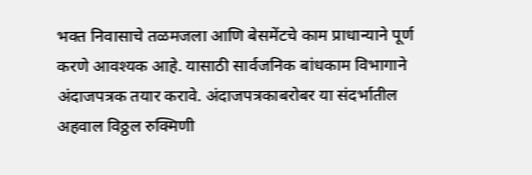भक्त निवासाचे तळमजला आणि बेसमेंटचे काम प्राधान्याने पूर्ण करणे आवश्यक आहे. यासाठी सार्वजनिक बांधकाम विभागाने अंदाजपत्रक तयार करावे. अंदाजपत्रकाबरोबर या संदर्भातील अहवाल विठ्ठल रुक्मिणी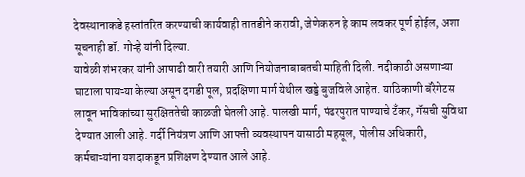देवस्थानाकडे हस्तांतरित करण्याची कार्यवाही तातडीने करावी, जेणेकरुन हे काम लवकर पूर्ण होईल, अशा सूचनाही डॉ. गोऱ्हे यांनी दिल्या.
यावेळी शंभरकर यांनी आषाढी वारी तयारी आणि नियोजनाबाबतची माहिती दिली. नदीकाठी असणाऱ्या घाटाला पायऱ्या केल्या असून दगडी पूल, प्रदक्षिणा मार्ग येथील खड्डे बुजविले आहेत. याठिकाणी बॅरेगेटस लावून भाविकांच्या सुरक्षिततेची काळजी घेतली आहे. पालखी मार्ग, पंढरपुरात पाण्याचे टँकर, गॅसची सुविधा देण्यात आली आहे. गर्दी नियंत्रण आणि आपत्ती व्यवस्थापन यासाठी महसूल, पोलीस अधिकारी, कर्मचाऱ्यांना यशदाकडून प्रशिक्षण देण्यात आले आहे.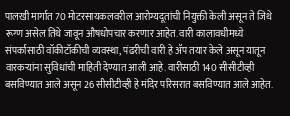पालखी मार्गात 70 मोटरसायकलवरील आरोग्यदूतांची नियुक्ती केली असून ते जिथे रूग्ण असेल तिथे जावून औषधोपचार करणार आहेत. वारी कालावधीमध्ये संपर्कासाठी वॉकीटॉकीची व्यवस्था, पंढरीची वारी हे ॲप तयार केले असून यातून वारकऱ्यांना सुविधांची माहिती देण्यात आली आहे. वारीसाठी 140 सीसीटीव्ही बसविण्यात आले असून 26 सीसीटीव्ही हे मंदिर परिसरात बसविण्यात आले आहेत.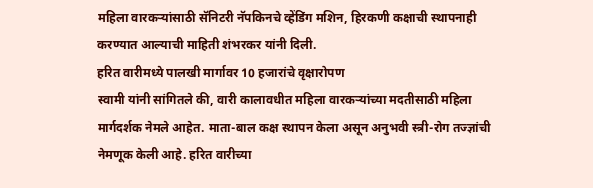महिला वारकऱ्यांसाठी सॅनिटरी नॅपकिनचे व्हेंडिंग मशिन, हिरकणी कक्षाची स्थापनाही करण्यात आल्याची माहिती शंभरकर यांनी दिली.
हरित वारीमध्ये पालखी मार्गावर 10 हजारांचे वृक्षारोपण
स्वामी यांनी सांगितले की, वारी कालावधीत महिला वारकऱ्यांच्या मदतीसाठी महिला मार्गदर्शक नेमले आहेत. माता-बाल कक्ष स्थापन केला असून अनुभवी स्त्री-रोग तज्ज्ञांची नेमणूक केली आहे. हरित वारीच्या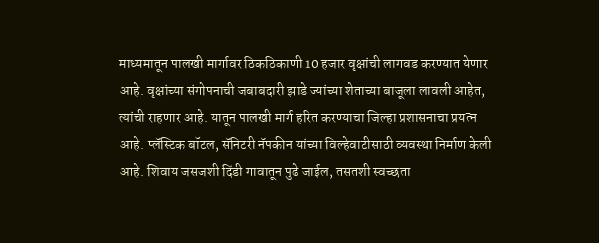माध्यमातून पालखी मार्गावर ठिकठिकाणी 10 हजार वृक्षांची लागवड करण्यात येणार आहे. वृक्षांच्या संगोपनाची जबाबदारी झाडे ज्यांच्या शेताच्या बाजूला लावली आहेत, त्यांची राहणार आहे. यातून पालखी मार्ग हरित करण्याचा जिल्हा प्रशासनाचा प्रयत्न आहे. प्लॅस्टिक बॉटल, सॅनिटरी नॅपकीन यांच्या विल्हेवाटीसाठी व्यवस्था निर्माण केली आहे. शिवाय जसजशी दिंडी गावातून पुढे जाईल, तसतशी स्वच्छता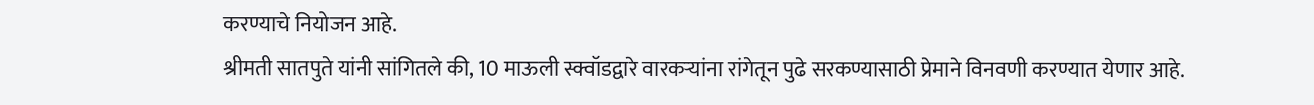करण्याचे नियोजन आहे.
श्रीमती सातपुते यांनी सांगितले की, 10 माऊली स्क्वॉडद्वारे वारकऱ्यांना रांगेतून पुढे सरकण्यासाठी प्रेमाने विनवणी करण्यात येणार आहे.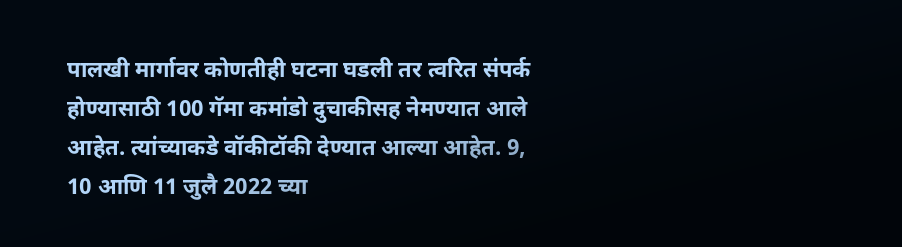पालखी मार्गावर कोणतीही घटना घडली तर त्वरित संपर्क होण्यासाठी 100 गॅमा कमांडो दुचाकीसह नेमण्यात आले आहेत. त्यांच्याकडे वॉकीटॉकी देण्यात आल्या आहेत. 9, 10 आणि 11 जुलै 2022 च्या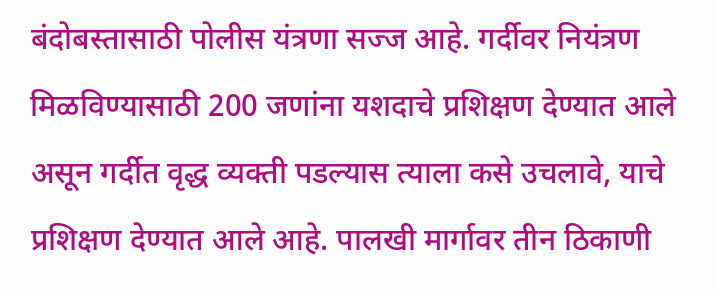बंदोबस्तासाठी पोलीस यंत्रणा सज्ज आहे. गर्दीवर नियंत्रण मिळविण्यासाठी 200 जणांना यशदाचे प्रशिक्षण देण्यात आले असून गर्दीत वृद्ध व्यक्ती पडल्यास त्याला कसे उचलावे, याचे प्रशिक्षण देण्यात आले आहे. पालखी मार्गावर तीन ठिकाणी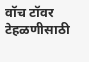वॉच टॉवर टेहळणीसाठी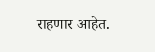राहणार आहेत.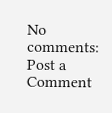No comments:
Post a Comment